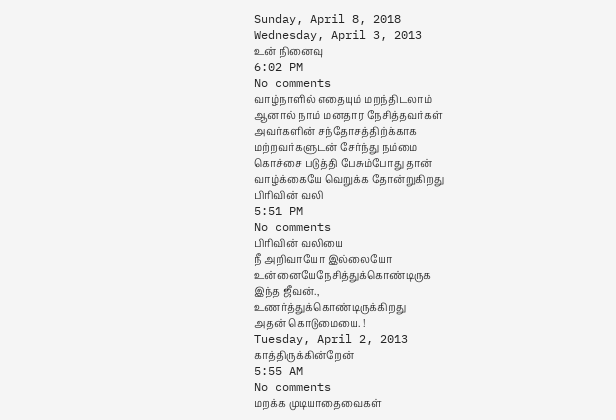Sunday, April 8, 2018
Wednesday, April 3, 2013
உன் நினைவு
6:02 PM
No comments
வாழ்நாளில் எதையும் மறந்திடலாம்
ஆனால் நாம் மனதார நேசித்தவர்கள்
அவர்களின் சந்தோசத்திற்க்காக
மற்றவர்களுடன் சேர்ந்து நம்மை
கொச்சை படுத்தி பேசும்போது தான்
வாழ்க்கையே வெறுக்க தோன்றுகிறது
பிரிவின் வலி
5:51 PM
No comments
பிரிவின் வலியை
நீ அறிவாயோ இல்லையோ
உன்னையேநேசித்துக்கொண்டிருக
இந்த ஜீவன்.,
உணர்த்துக்கொண்டிருக்கிறது
அதன் கொடுமையை. !
Tuesday, April 2, 2013
காத்திருக்கின்றேன்
5:55 AM
No comments
மறக்க முடியாதைவைகள்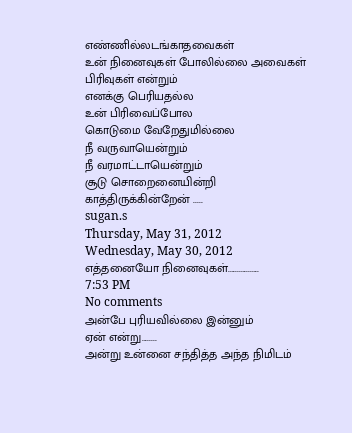எண்ணில்லடங்காதவைகள்
உன் நினைவுகள் போலில்லை அவைகள்
பிரிவுகள் என்றும்
எனக்கு பெரியதல்ல
உன் பிரிவைப்போல
கொடுமை வேறேதுமில்லை
நீ வருவாயென்றும்
நீ வரமாட்டாயென்றும்
சூடு சொறைனையின்றி
காத்திருக்கின்றேன் .....
sugan.s
Thursday, May 31, 2012
Wednesday, May 30, 2012
எத்தனையோ நினைவுகள்.................
7:53 PM
No comments
அன்பே புரியவில்லை இன்னும்
ஏன் என்று........
அன்று உன்னை சந்தித்த அந்த நிமிடம்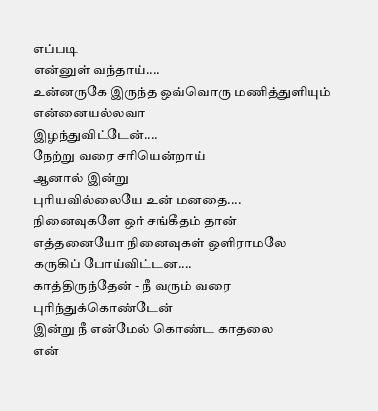எப்படி
என்னுள் வந்தாய்....
உன்னருகே இருந்த ஒவ்வொரு மணித்துளியும்
என்னையல்லவா
இழந்துவிட்டேன்....
நேற்று வரை சரியென்றாய்
ஆனால் இன்று
புரியவில்லையே உன் மனதை....
நினைவுகளே ஒர் சங்கீதம் தான்
எத்தனையோ நினைவுகள் ஒளிராமலே
கருகிப் போய்விட்டன....
காத்திருந்தேன் - நீ வரும் வரை
புரிந்துக்கொண்டேன்
இன்று நீ என்மேல் கொண்ட காதலை
என்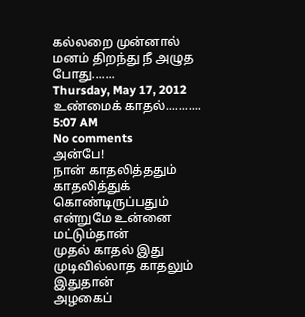கல்லறை முன்னால்
மனம் திறந்து நீ அழுத போது.......
Thursday, May 17, 2012
உண்மைக் காதல்...........
5:07 AM
No comments
அன்பே!
நான் காதலித்ததும்
காதலித்துக் கொண்டிருப்பதும்
என்றுமே உன்னை மட்டும்தான்
முதல் காதல் இது
முடிவில்லாத காதலும் இதுதான்
அழகைப்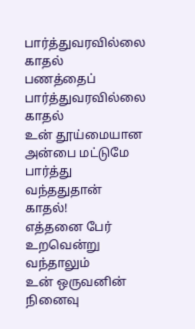பார்த்துவரவில்லை காதல்
பணத்தைப் பார்த்துவரவில்லை காதல்
உன் தூய்மையான அன்பை மட்டுமே
பார்த்து வந்ததுதான் காதல்!
எத்தனை பேர் உறவென்று வந்தாலும்
உன் ஒருவனின் நினைவு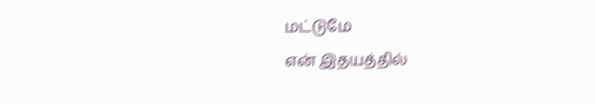மட்டுமே
என் இதயத்தில்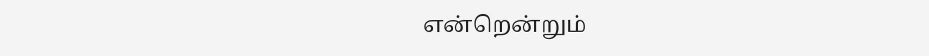என்றென்றும்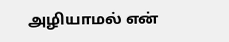அழியாமல் என்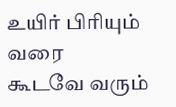உயிர் பிரியும் வரை
கூடவே வரும்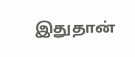இதுதான்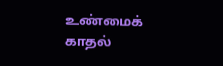உண்மைக் காதல்